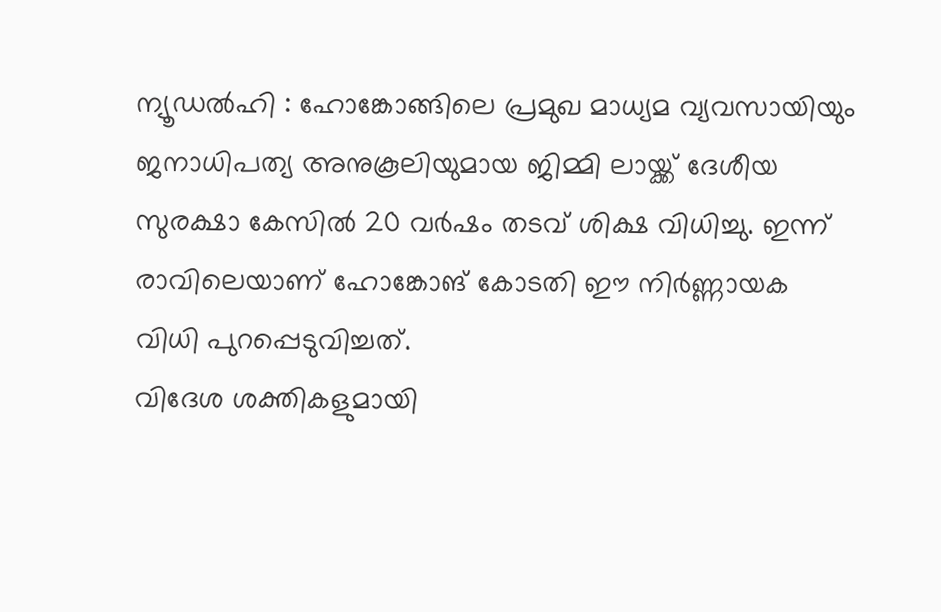ന്യൂഡൽഹി : ഹോങ്കോങ്ങിലെ പ്രമുഖ മാധ്യമ വ്യവസായിയും ജനാധിപത്യ അനുകൂലിയുമായ ജിമ്മി ലായ്ക്ക് ദേശീയ സുരക്ഷാ കേസിൽ 20 വർഷം തടവ് ശിക്ഷ വിധിച്ചു. ഇന്ന് രാവിലെയാണ് ഹോങ്കോങ് കോടതി ഈ നിർണ്ണായക വിധി പുറപ്പെടുവിച്ചത്.
വിദേശ ശക്തികളുമായി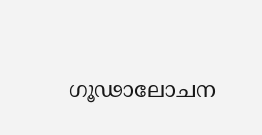ഗൂഢാലോചന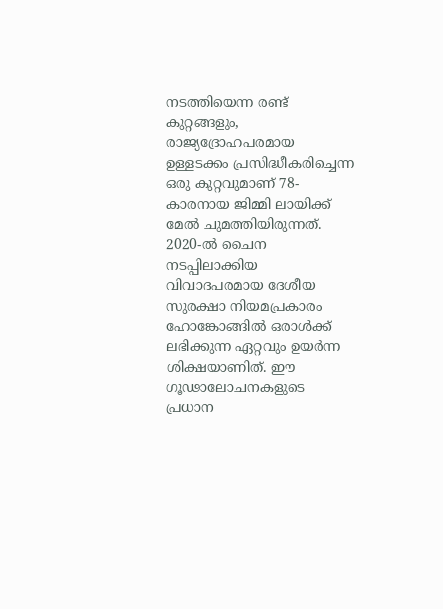നടത്തിയെന്ന രണ്ട് കുറ്റങ്ങളും, രാജ്യദ്രോഹപരമായ ഉള്ളടക്കം പ്രസിദ്ധീകരിച്ചെന്ന ഒരു കുറ്റവുമാണ് 78-കാരനായ ജിമ്മി ലായിക്ക് മേൽ ചുമത്തിയിരുന്നത്. 2020-ൽ ചൈന നടപ്പിലാക്കിയ വിവാദപരമായ ദേശീയ സുരക്ഷാ നിയമപ്രകാരം ഹോങ്കോങ്ങിൽ ഒരാൾക്ക് ലഭിക്കുന്ന ഏറ്റവും ഉയർന്ന ശിക്ഷയാണിത്. ഈ ഗൂഢാലോചനകളുടെ പ്രധാന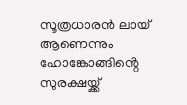സൂത്രധാരൻ ലായ് ആണെന്നും ഹോങ്കോങ്ങിൻ്റെ സുരക്ഷയ്ക്ക്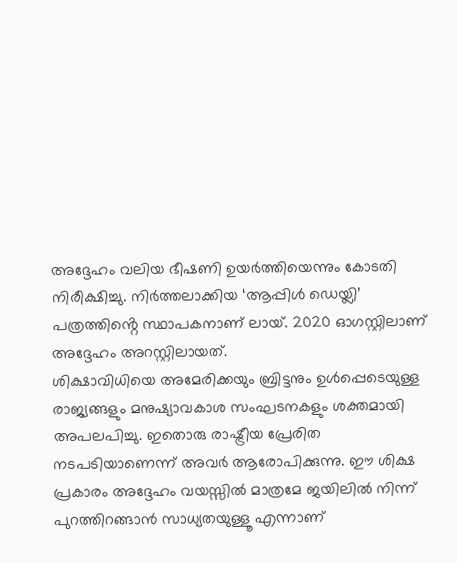അദ്ദേഹം വലിയ ഭീഷണി ഉയർത്തിയെന്നും കോടതി നിരീക്ഷിച്ചു. നിർത്തലാക്കിയ ‘ആപ്പിൾ ഡെയ്ലി’ പത്രത്തിൻ്റെ സ്ഥാപകനാണ് ലായ്. 2020 ഓഗസ്റ്റിലാണ് അദ്ദേഹം അറസ്റ്റിലായത്.
ശിക്ഷാവിധിയെ അമേരിക്കയും ബ്രിട്ടനും ഉൾപ്പെടെയുള്ള രാജ്യങ്ങളും മനുഷ്യാവകാശ സംഘടനകളും ശക്തമായി അപലപിച്ചു. ഇതൊരു രാഷ്ട്രീയ പ്രേരിത നടപടിയാണെന്ന് അവർ ആരോപിക്കുന്നു. ഈ ശിക്ഷ പ്രകാരം അദ്ദേഹം വയസ്സിൽ മാത്രമേ ജയിലിൽ നിന്ന് പുറത്തിറങ്ങാൻ സാധ്യതയുള്ളൂ എന്നാണ്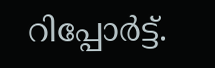റിപ്പോർട്ട്.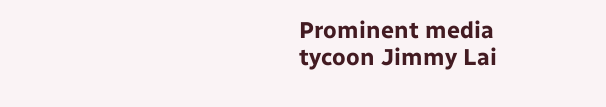Prominent media tycoon Jimmy Lai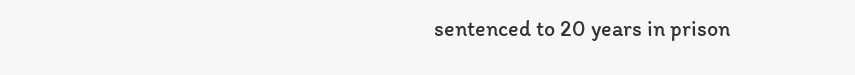sentenced to 20 years in prison